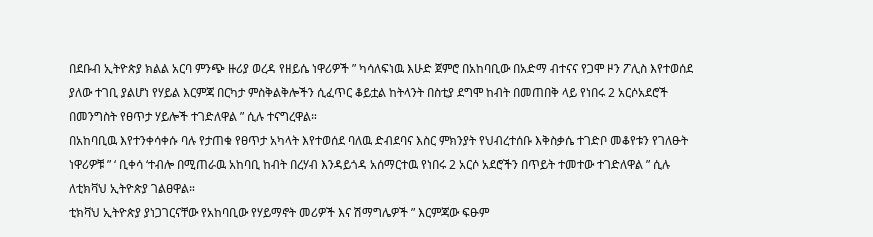በደቡብ ኢትዮጵያ ክልል አርባ ምንጭ ዙሪያ ወረዳ የዘይሴ ነዋሪዎች ” ካሳለፍነዉ እሁድ ጀምሮ በአከባቢው በአድማ ብተናና የጋሞ ዞን ፖሊስ እየተወሰደ ያለው ተገቢ ያልሆነ የሃይል እርምጃ በርካታ ምስቅልቅሎችን ሲፈጥር ቆይቷል ከትላንት በስቲያ ደግሞ ከብት በመጠበቅ ላይ የነበሩ 2 አርሶአደሮች በመንግስት የፀጥታ ሃይሎች ተገድለዋል ” ሲሉ ተናግረዋል።
በአከባቢዉ እየተንቀሳቀሱ ባሉ የታጠቁ የፀጥታ አካላት እየተወሰደ ባለዉ ድብደባና እስር ምክንያት የህብረተሰቡ እቅስቃሴ ተገድቦ መቆየቱን የገለፁት ነዋሪዎቹ ” ‘ ቢቀሳ ‘ተብሎ በሚጠራዉ አከባቢ ከብት በረሃብ እንዳይጎዳ አሰማርተዉ የነበሩ 2 አርሶ አደሮችን በጥይት ተመተው ተገድለዋል ” ሲሉ ለቲክቫህ ኢትዮጵያ ገልፀዋል።
ቲክቫህ ኢትዮጵያ ያነጋገርናቸው የአከባቢው የሃይማኖት መሪዎች እና ሽማግሌዎች ” እርምጃው ፍፁም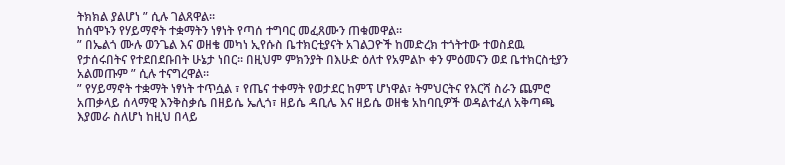ትክክል ያልሆነ ” ሲሉ ገልጸዋል።
ከሰሞኑን የሃይማኖት ተቋማትን ነፃነት የጣሰ ተግባር መፈጸሙን ጠቁመዋል።
” በኤልጎ ሙሉ ወንጌል እና ወዘቄ መካነ ኢየሱስ ቤተክርቲያናት አገልጋዮች ከመድረክ ተጎትተው ተወስደዉ የታሰሩበትና የተደበደቡበት ሁኔታ ነበር። በዚህም ምክንያት በእሁድ ዕለተ የአምልኮ ቀን ምዕመናን ወደ ቤተክርስቲያን አልመጡም ” ሲሉ ተናግረዋል።
” የሃይማኖት ተቋማት ነፃነት ተጥሷል ፣ የጤና ተቀማት የወታደር ከምፕ ሆነዋል፣ ትምህርትና የእርሻ ስራን ጨምሮ አጠቃላይ ሰላማዊ እንቅስቃሴ በዘይሴ ኤሊጎ፣ ዘይሴ ዳቢሌ እና ዘይሴ ወዘቄ አከባቢዎች ወዳልተፈለ አቅጣጫ እያመራ ስለሆነ ከዚህ በላይ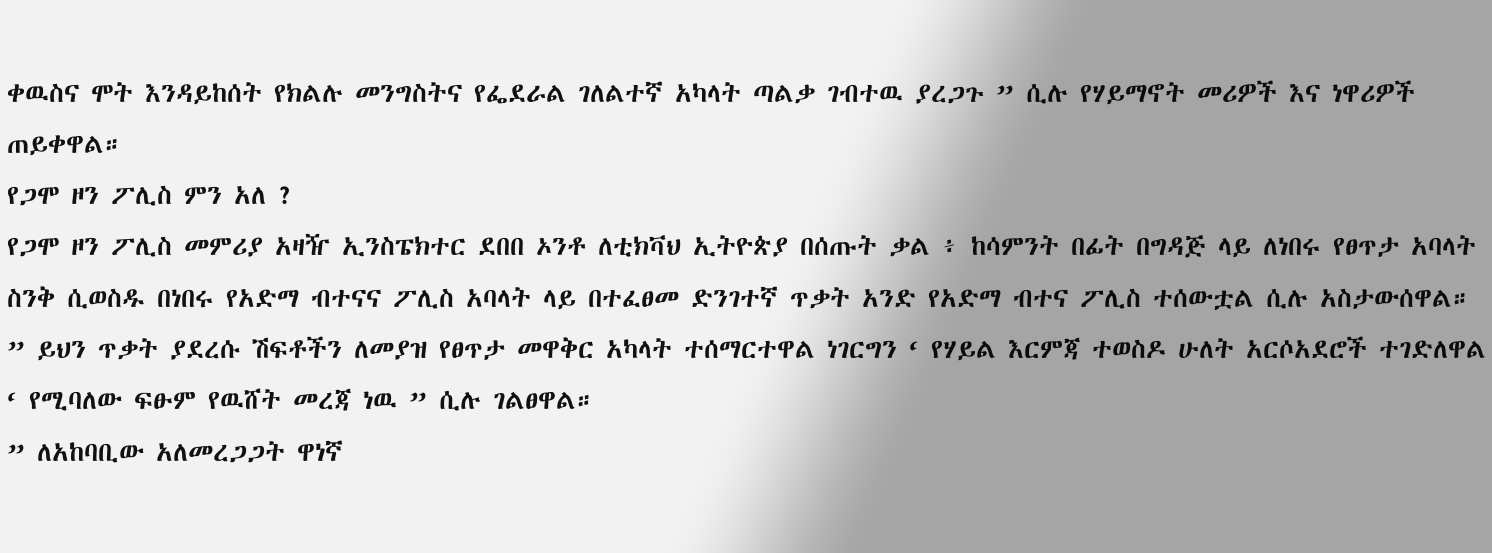ቀዉስና ሞት እንዳይከሰት የክልሉ መንግስትና የፌደራል ገለልተኛ አካላት ጣልቃ ገብተዉ ያረጋጉ ” ሲሉ የሃይማኖት መሪዎች እና ነዋሪዎች ጠይቀዋል።
የጋሞ ዞን ፖሊስ ምን አለ ?
የጋሞ ዞን ፖሊስ መምሪያ አዛዥ ኢንስፔክተር ደበበ ኦንቶ ለቲክቫህ ኢትዮጵያ በሰጡት ቃል ፥ ከሳምንት በፊት በግዳጅ ላይ ለነበሩ የፀጥታ አባላት ስንቅ ሲወስዱ በነበሩ የአድማ ብተናና ፖሊስ አባላት ላይ በተፈፀመ ድንገተኛ ጥቃት አንድ የአድማ ብተና ፖሊስ ተሰውቷል ሲሉ አስታውሰዋል።
” ይህን ጥቃት ያደረሱ ሽፍቶችን ለመያዝ የፀጥታ መዋቅር አካላት ተሰማርተዋል ነገርግን ‘ የሃይል እርምጃ ተወስዶ ሁለት አርሶአደሮች ተገድለዋል ‘ የሚባለው ፍፁም የዉሸት መረጃ ነዉ ” ሲሉ ገልፀዋል።
” ለአከባቢው አለመረጋጋት ዋነኛ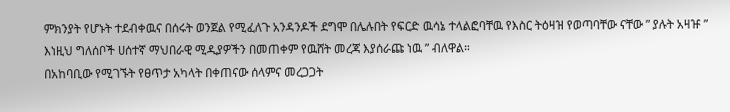ምክንያት የሆኑት ተደብቀዉና በሰሩት ወንጀል የሚፈለጉ አንዳንዶች ደግሞ በሌሉበት የፍርድ ዉሳኔ ተላልፎባቸዉ የእስር ትዕዛዝ የወጣባቸው ናቸው ” ያሉት አዛዡ ” እነዚህ ግለሰቦች ሀሰተኛ ማህበራዊ ሚዲያዎችን በመጠቀም የዉሸት መረጃ እያሰራጩ ነዉ ” ብለዋል።
በአከባቢው የሚገኙት የፀጥታ አካላት በቀጠናው ሰላምና መረጋጋት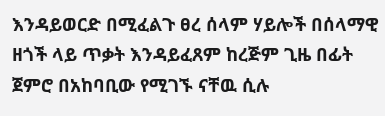እንዳይወርድ በሚፈልጉ ፀረ ሰላም ሃይሎች በሰላማዊ ዘጎች ላይ ጥቃት እንዳይፈጸም ከረጅም ጊዜ በፊት ጀምሮ በአከባቢው የሚገኙ ናቸዉ ሲሉ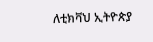ለቲክቫህ ኢትዮጵያ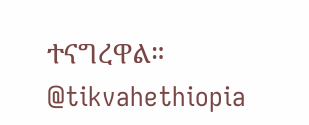ተናግረዋል።
@tikvahethiopia